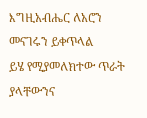እግዚአብሔር ለአሮን መናገሩን ይቀጥላል
ይሄ የሚያመለክተው ጥራት ያላቸውንና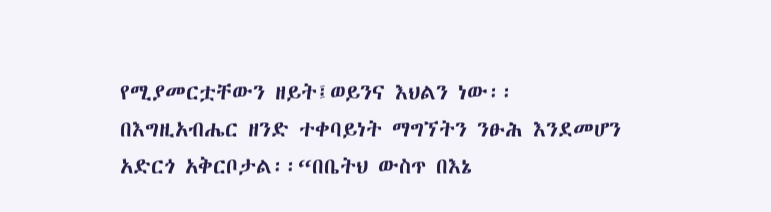የሚያመርቷቸውን ዘይት፤ወይንና እህልን ነው፡፡
በእግዚአብሔር ዘንድ ተቀባይነት ማግኘትን ንፁሕ እንደመሆን አድርጎ አቅርቦታል፡፡“በቤትህ ውስጥ በእኔ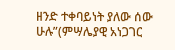ዘንድ ተቀባይነት ያለው ሰው ሁሉ”(ምሣሌያዊ አነጋገር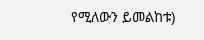የሚለውን ይመልከቱ)